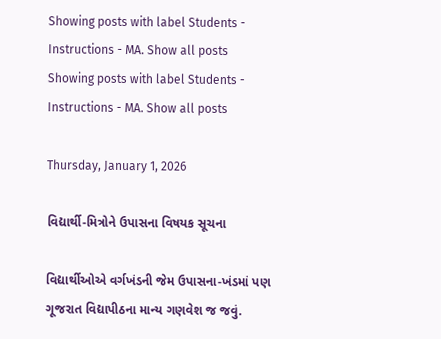Showing posts with label Students - Instructions - MA. Show all posts
Showing posts with label Students - Instructions - MA. Show all posts

Thursday, January 1, 2026

વિદ્યાર્થી-મિત્રોને ઉપાસના વિષયક સૂચના

વિદ્યાર્થીઓએ વર્ગખંડની જેમ ઉપાસના-ખંડમાં પણ ગૂજરાત વિદ્યાપીઠના માન્ય ગણવેશ જ જવું.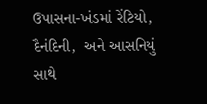ઉપાસના-ખંડમાં રેંટિયો, દૈનંદિની,  અને આસનિયું સાથે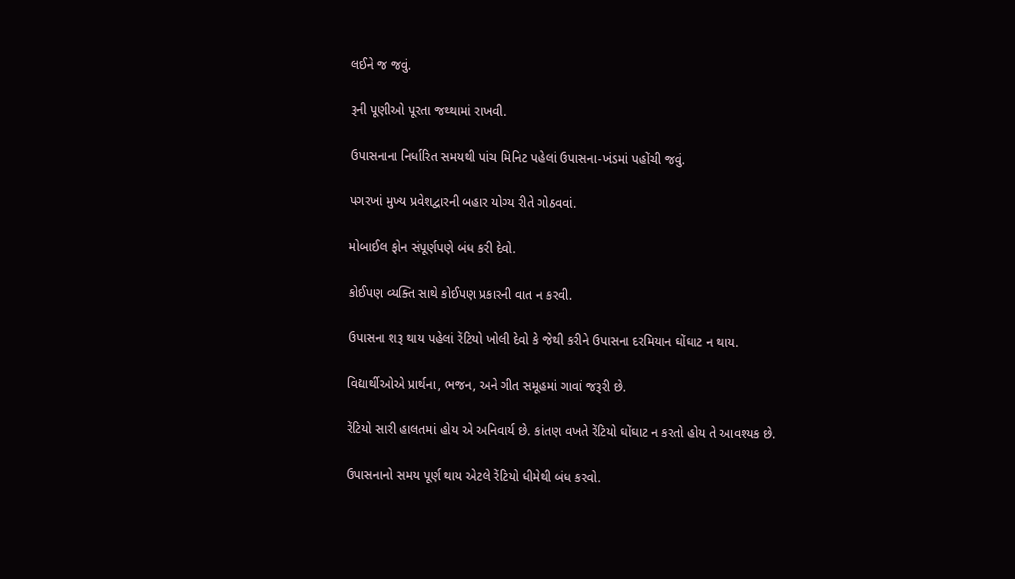લઈને જ જવું.

રૂની પૂણીઓ પૂરતા જથ્થામાં રાખવી.

ઉપાસનાના નિર્ધારિત સમયથી પાંચ મિનિટ પહેલાં ઉપાસના-ખંડમાં પહોંચી જવું.

પગરખાં મુખ્ય પ્રવેશદ્વારની બહાર યોગ્ય રીતે ગોઠવવાં.

મોબાઈલ ફોન સંપૂર્ણપણે બંધ કરી દેવો.

કોઈપણ વ્યક્તિ સાથે કોઈપણ પ્રકારની વાત ન કરવી.

ઉપાસના શરૂ થાય પહેલાં રેંટિયો ખોલી દેવો કે જેથી કરીને ઉપાસના દરમિયાન ઘોંઘાટ ન થાય.

વિદ્યાર્થીઓએ પ્રાર્થના, ભજન, અને ગીત સમૂહમાં ગાવાં જરૂરી છે.

રેંટિયો સારી હાલતમાં હોય એ અનિવાર્ય છે. કાંતણ વખતે રેંટિયો ઘોંઘાટ ન કરતો હોય તે આવશ્યક છે.

ઉપાસનાનો સમય પૂર્ણ થાય એટલે રેંટિયો ધીમેથી બંધ કરવો.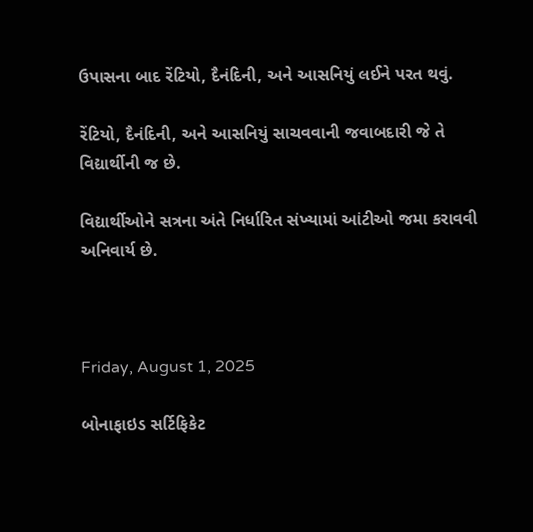ઉપાસના બાદ રેંટિયો, દૈનંદિની, અને આસનિયું લઈને પરત થવું.

રેંટિયો, દૈનંદિની, અને આસનિયું સાચવવાની જવાબદારી જે તે વિદ્યાર્થીની જ છે.

વિદ્યાર્થીઓને સત્રના અંતે નિર્ધારિત સંખ્યામાં આંટીઓ જમા કરાવવી અનિવાર્ય છે.



Friday, August 1, 2025

બોનાફાઇડ સર્ટિફિકેટ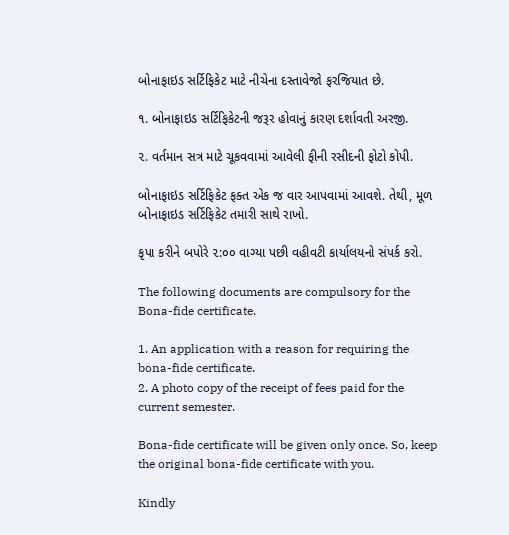બોનાફાઇડ સર્ટિફિકેટ માટે નીચેના દસ્તાવેજો ફરજિયાત છે.

૧. બોનાફાઇડ સર્ટિફિકેટની જરૂર હોવાનું કારણ દર્શાવતી અરજી.

૨. વર્તમાન સત્ર માટે ચૂકવવામાં આવેલી ફીની રસીદની ફોટો કોપી.

બોનાફાઇડ સર્ટિફિકેટ ફક્ત એક જ વાર આપવામાં આવશે. તેથી, મૂળ બોનાફાઇડ સર્ટિફિકેટ તમારી સાથે રાખો.

કૃપા કરીને બપોરે ૨:૦૦ વાગ્યા પછી વહીવટી કાર્યાલયનો સંપર્ક કરો.

The following documents are compulsory for the Bona-fide certificate.

1. An application with a reason for requiring the bona-fide certificate.
2. A photo copy of the receipt of fees paid for the current semester.

Bona-fide certificate will be given only once. So, keep the original bona-fide certificate with you.

Kindly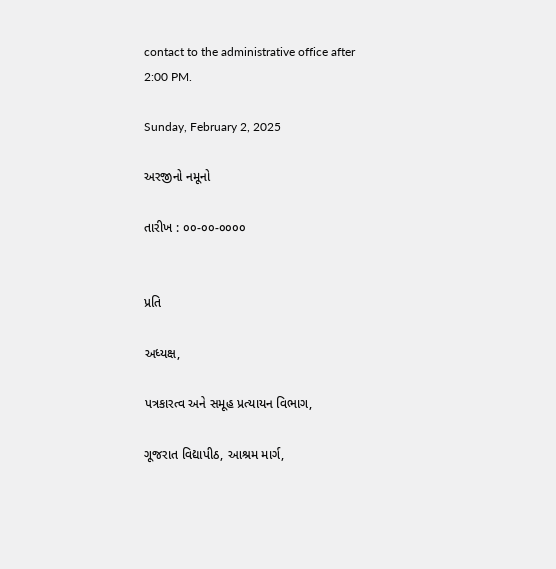contact to the administrative office after 2:00 PM.

Sunday, February 2, 2025

અરજીનો નમૂનો

તારીખ : ૦૦-૦૦-૦૦૦૦


પ્રતિ

અધ્યક્ષ,

પત્રકારત્વ અને સમૂહ પ્રત્યાયન વિભાગ,

ગૂજરાત વિદ્યાપીઠ, આશ્રમ માર્ગ,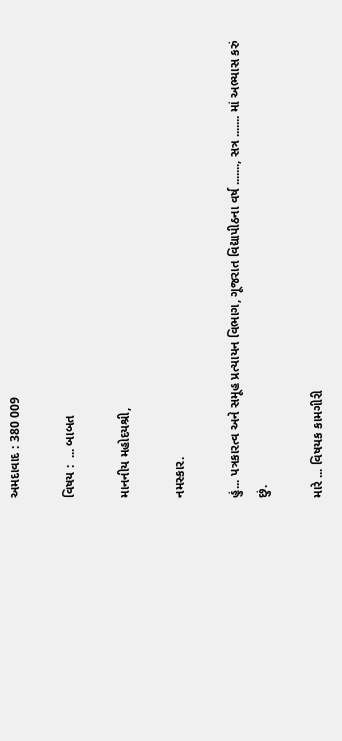અમદાવાદ : 380 009

વિષય :  ... બાબત

માનનીય મહોદયશ્રી,

નમસ્કાર.

હું... પત્રકારત્વ અને સમૂહ પ્રત્યાયન વિભાગ, ગૂજરાત વિદ્યાપીઠના વર્ષ ......., સત્ર ....... માં અભ્યાસ કરું છું.

મારે ... વિષયક કામગીરી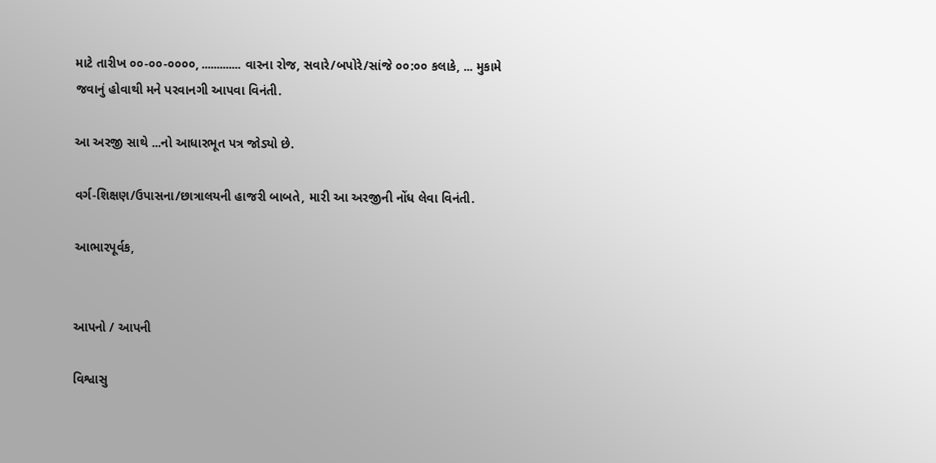માટે તારીખ ૦૦-૦૦-૦૦૦૦, ............. વારના રોજ, સવારે/બપોરે/સાંજે ૦૦:૦૦ કલાકે, ... મુકામે જવાનું હોવાથી મને પરવાનગી આપવા વિનંતી.

આ અરજી સાથે ...નો આધારભૂત પત્ર જોડ્યો છે.

વર્ગ-શિક્ષણ/ઉપાસના/છાત્રાલયની હાજરી બાબતે, મારી આ અરજીની નોંધ લેવા વિનંતી.

આભારપૂર્વક,


આપનો / આપની

વિશ્વાસુ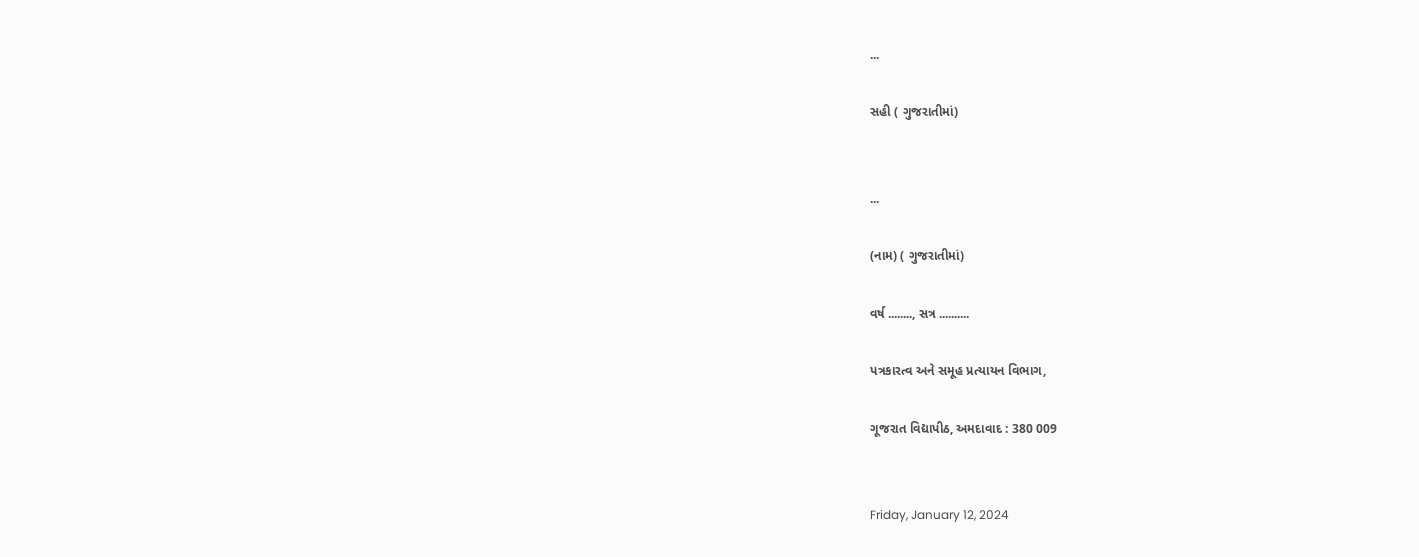...

સહી ( ગુજરાતીમાં)


...

(નામ) ( ગુજરાતીમાં)

વર્ષ ........, સત્ર ..........

પત્રકારત્વ અને સમૂહ પ્રત્યાયન વિભાગ,

ગૂજરાત વિદ્યાપીઠ, અમદાવાદ : 380 009


Friday, January 12, 2024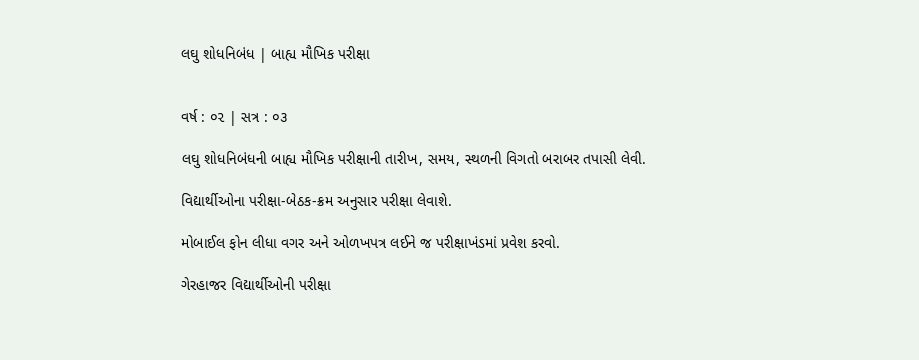લઘુ શોધનિબંધ | બાહ્ય મૌખિક પરીક્ષા


વર્ષ : ૦૨ | સત્ર : ૦૩

લઘુ શોધનિબંધની બાહ્ય મૌખિક પરીક્ષાની તારીખ, સમય, સ્થળની વિગતો બરાબર તપાસી લેવી.

વિદ્યાર્થીઓના પરીક્ષા-બેઠક-ક્રમ અનુસાર પરીક્ષા લેવાશે.

મોબાઈલ ફોન લીધા વગર અને ઓળખપત્ર લઈને જ પરીક્ષાખંડમાં પ્રવેશ કરવો.

ગેરહાજર વિદ્યાર્થીઓની પરીક્ષા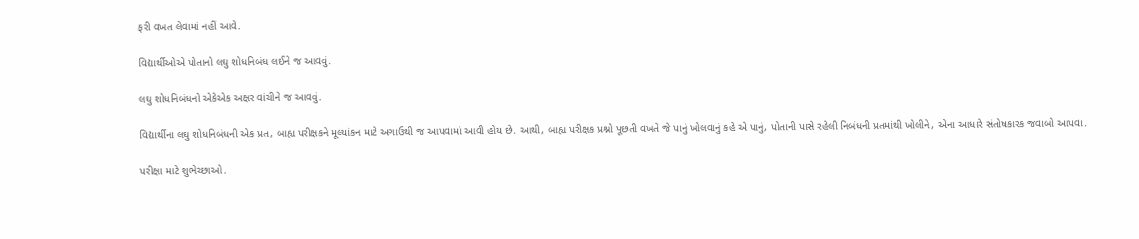ફરી વખત લેવામાં નહીં આવે.

વિદ્યાર્થીઓએ પોતાનો લઘુ શોધનિબંધ લઈને જ આવવું.

લઘુ શોધનિબંધનો એકેએક અક્ષર વાંચીને જ આવવું.

વિદ્યાર્થીના લઘુ શોધનિબંધની એક પ્રત, બાહ્ય પરીક્ષકને મૂલ્યાંકન માટે અગાઉથી જ આપવામાં આવી હોય છે. આથી, બાહ્ય પરીક્ષક પ્રશ્નો પૂછતી વખતે જે પાનું ખોલવાનું કહે એ પાનું, પોતાની પાસે રહેલી નિબંધની પ્રતમાંથી ખોલીને, એના આધારે સંતોષકારક જવાબો આપવા.

પરીક્ષા માટે શુભેચ્છાઓ.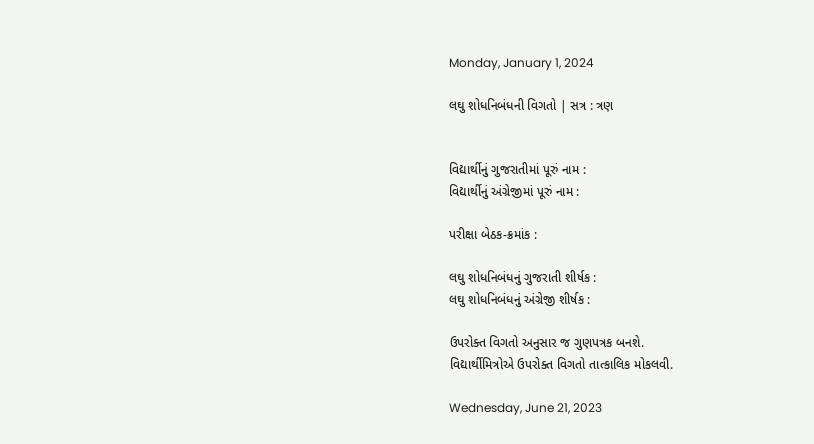Monday, January 1, 2024

લઘુ શોધનિબંધની વિગતો | સત્ર : ત્રણ


વિદ્યાર્થીનું ગુજરાતીમાં પૂરું નામ :
વિદ્યાર્થીનું અંગ્રેજીમાં પૂરું નામ :

પરીક્ષા બેઠક-ક્રમાંક :

લઘુ શોધનિબંધનું ગુજરાતી શીર્ષક :
લઘુ શોધનિબંધનું અંગ્રેજી શીર્ષક :

ઉપરોક્ત વિગતો અનુસાર જ ગુણપત્રક બનશે.
વિદ્યાર્થીમિત્રોએ ઉપરોક્ત વિગતો તાત્કાલિક મોકલવી.

Wednesday, June 21, 2023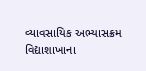વ્યાવસાયિક અભ્યાસક્રમ વિદ્યાશાખાના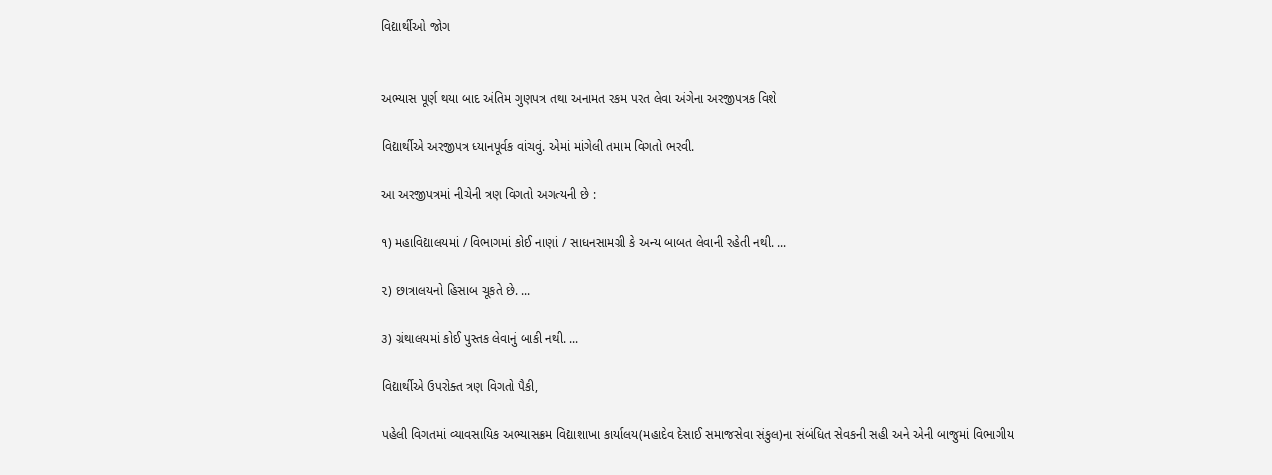વિદ્યાર્થીઓ જોગ


અભ્યાસ પૂર્ણ થયા બાદ અંતિમ ગુણપત્ર તથા અનામત રકમ પરત લેવા અંગેના અરજીપત્રક વિશે

વિદ્યાર્થીએ અરજીપત્ર ધ્યાનપૂર્વક વાંચવું. એમાં માંગેલી તમામ વિગતો ભરવી.

આ અરજીપત્રમાં નીચેની ત્રણ વિગતો અગત્યની છે :

૧) મહાવિદ્યાલયમાં / વિભાગમાં કોઈ નાણાં / સાધનસામગ્રી કે અન્ય બાબત લેવાની રહેતી નથી. ...

૨) છાત્રાલયનો હિસાબ ચૂકતે છે. ...

૩) ગ્રંથાલયમાં કોઈ પુસ્તક લેવાનું બાકી નથી. ...

વિદ્યાર્થીએ ઉપરોક્ત ત્રણ વિગતો પૈકી,

પહેલી વિગતમાં વ્યાવસાયિક અભ્યાસક્રમ વિદ્યાશાખા કાર્યાલય(મહાદેવ દેસાઈ સમાજસેવા સંકુલ)ના સંબંધિત સેવકની સહી અને એની બાજુમાં વિભાગીય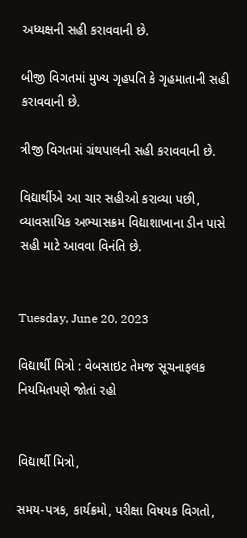અધ્યક્ષની સહી કરાવવાની છે.

બીજી વિગતમાં મુખ્ય ગૃહપતિ કે ગૃહમાતાની સહી કરાવવાની છે.

ત્રીજી વિગતમાં ગ્રંથપાલની સહી કરાવવાની છે.

વિદ્યાર્થીએ આ ચાર સહીઓ કરાવ્યા પછી, વ્યાવસાયિક અભ્યાસક્રમ વિદ્યાશાખાના ડીન પાસે સહી માટે આવવા વિનંતિ છે.


Tuesday, June 20, 2023

વિદ્યાર્થી મિત્રો : વેબસાઇટ તેમજ સૂચનાફલક નિયમિતપણે જોતાં રહો


વિદ્યાર્થી મિત્રો,

સમય-પત્રક, કાર્યક્રમો, પરીક્ષા વિષયક વિગતો,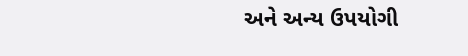અને અન્ય ઉપયોગી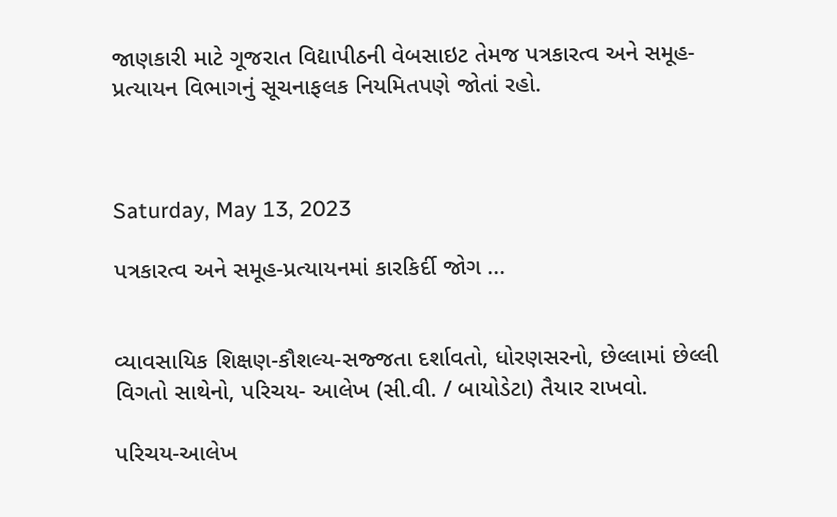જાણકારી માટે ગૂજરાત વિદ્યાપીઠની વેબસાઇટ તેમજ પત્રકારત્વ અને સમૂહ-પ્રત્યાયન વિભાગનું સૂચનાફલક નિયમિતપણે જોતાં રહો.



Saturday, May 13, 2023

પત્રકારત્વ અને સમૂહ-પ્રત્યાયનમાં કારકિર્દી જોગ ...


વ્યાવસાયિક શિક્ષણ-કૌશલ્ય-સજ્જતા દર્શાવતો, ધોરણસરનો, છેલ્લામાં છેલ્લી વિગતો સાથેનો, પરિચય- આલેખ (સી.વી. / બાયોડેટા) તૈયાર રાખવો.

પરિચય-આલેખ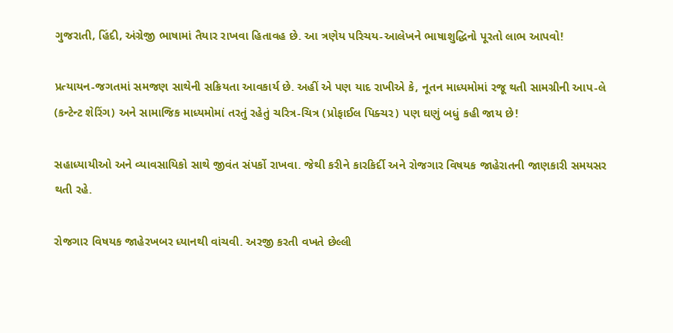ગુજરાતી, હિંદી, અંગ્રેજી ભાષામાં તૈયાર રાખવા હિતાવહ છે. આ ત્રણેય પરિચય-આલેખને ભાષાશુદ્ધિનો પૂરતો લાભ આપવો!

પ્રત્યાયન-જગતમાં સમજણ સાથેની સક્રિયતા આવકાર્ય છે. અહીં એ પણ યાદ રાખીએ કે, નૂતન માધ્યમોમાં રજૂ થતી સામગ્રીની આપ-લે (કન્ટેન્ટ શેરિંગ) અને સામાજિક માધ્યમોમાં તરતું રહેતું ચરિત્ર-ચિત્ર (પ્રોફાઈલ પિક્ચર) પણ ઘણું બધું કહી જાય છે!

સહાધ્યાયીઓ અને વ્યાવસાયિકો સાથે જીવંત સંપર્કો રાખવા. જેથી કરીને કારકિર્દી અને રોજગાર વિષયક જાહેરાતની જાણકારી સમયસર થતી રહે.

રોજગાર વિષયક જાહેરખબર ધ્યાનથી વાંચવી. અરજી કરતી વખતે છેલ્લી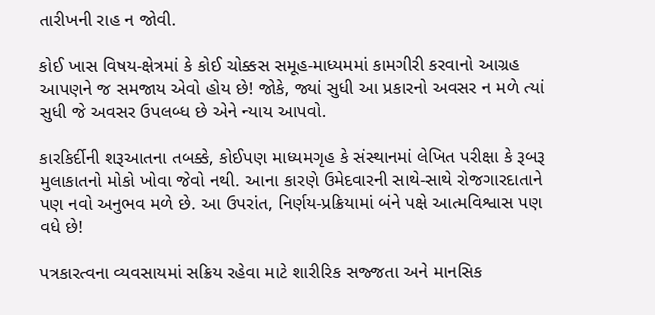તારીખની રાહ ન જોવી.

કોઈ ખાસ વિષય-ક્ષેત્રમાં કે કોઈ ચોક્કસ સમૂહ-માધ્યમમાં કામગીરી કરવાનો આગ્રહ આપણને જ સમજાય એવો હોય છે! જોકે, જ્યાં સુધી આ પ્રકારનો અવસર ન મળે ત્યાં સુધી જે અવસર ઉપલબ્ધ છે એને ન્યાય આપવો.

કારકિર્દીની શરૂઆતના તબક્કે, કોઈપણ માધ્યમગૃહ કે સંસ્થાનમાં લેખિત પરીક્ષા કે રૂબરૂ મુલાકાતનો મોકો ખોવા જેવો નથી. આના કારણે ઉમેદવારની સાથે-સાથે રોજગારદાતાને પણ નવો અનુભવ મળે છે. આ ઉપરાંત, નિર્ણય-પ્રક્રિયામાં બંને પક્ષે આત્મવિશ્વાસ પણ વધે છે!

પત્રકારત્વના વ્યવસાયમાં સક્રિય રહેવા માટે શારીરિક સજ્જતા અને માનસિક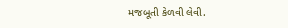મજબૂતી કેળવી લેવી.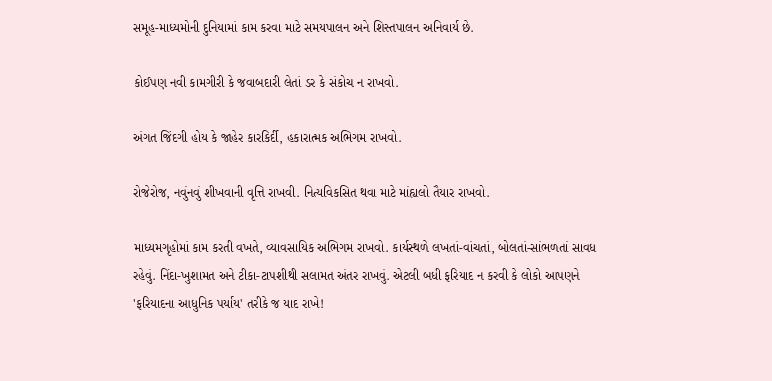સમૂહ-માધ્યમોની દુનિયામાં કામ કરવા માટે સમયપાલન અને શિસ્તપાલન અનિવાર્ય છે.

કોઈપણ નવી કામગીરી કે જવાબદારી લેતાં ડર કે સંકોચ ન રાખવો.

અંગત જિંદગી હોય કે જાહેર કારકિર્દી, હકારાત્મક અભિગમ રાખવો.

રોજેરોજ, નવુંનવું શીખવાની વૃત્તિ રાખવી. નિત્યવિકસિત થવા માટે માંહ્યલો તૈયાર રાખવો.

માધ્યમગૃહોમાં કામ કરતી વખતે, વ્યાવસાયિક અભિગમ રાખવો. કાર્યસ્થળે લખતાં-વાંચતાં, બોલતાં-સાંભળતાં સાવધ રહેવું. નિંદા-ખુશામત અને ટીકા-ટાપશીથી સલામત અંતર રાખવું. એટલી બધી ફરિયાદ ન કરવી કે લોકો આપણને 'ફરિયાદના આધુનિક પર્યાય' તરીકે જ યાદ રાખે!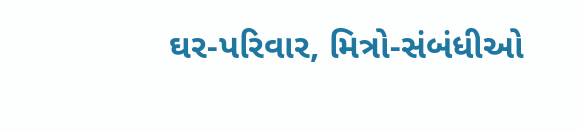ઘર-પરિવાર, મિત્રો-સંબંધીઓ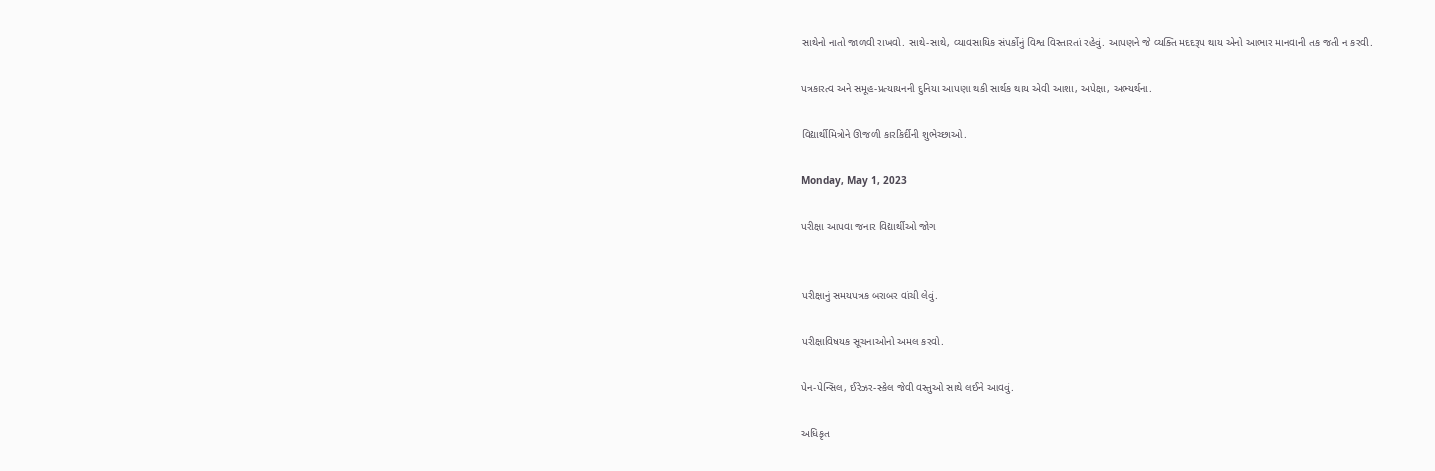સાથેનો નાતો જાળવી રાખવો. સાથે-સાથે, વ્યાવસાયિક સંપર્કોનું વિશ્વ વિસ્તારતાં રહેવું. આપણને જે વ્યક્તિ મદદરૂપ થાય એનો આભાર માનવાની તક જતી ન કરવી.

પત્રકારત્વ અને સમૂહ-પ્રત્યાયનની દુનિયા આપણા થકી સાર્થક થાય એવી આશા, અપેક્ષા, અભ્યર્થના.

વિદ્યાર્થીમિત્રોને ઊજળી કારકિર્દીની શુભેચ્છાઓ.

Monday, May 1, 2023

પરીક્ષા આપવા જનાર વિદ્યાર્થીઓ જોગ


પરીક્ષાનું સમયપત્રક બરાબર વાંચી લેવું.

પરીક્ષાવિષયક સૂચનાઓનો અમલ કરવો.

પેન-પેન્સિલ, ઈરેઝર-સ્કેલ જેવી વસ્તુઓ સાથે લઈને આવવું.

અધિકૃત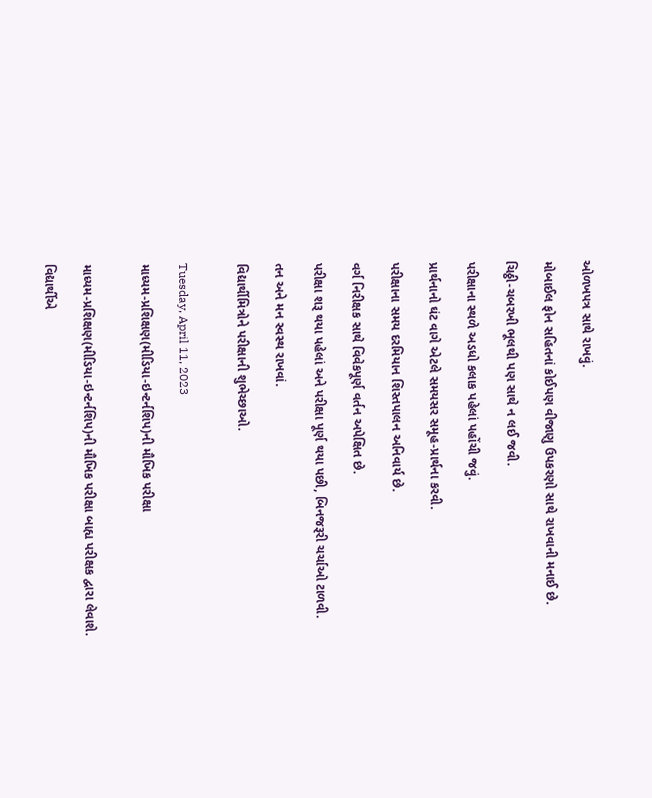ઓળખપત્ર સાથે રાખવું.

મોબાઈલ ફોન સહિતનાં કોઈપણ વીજાણુ ઉપકરણો સાથે રાખવાની મનાઈ છે.

ચિઠ્ઠી-ચબરખી ભૂલથી પણ સાથે ન લઈ જવી.

પરીક્ષાના સ્થળે અડધો કલાક પહેલાં પહોંચી જવું.

પ્રાર્થનાનો ઘંટ વાગે એટલે સમયસર સમૂહ-પ્રાર્થના કરવી.

પરીક્ષાના સમય દરમિયાન શિસ્તપાલન અનિવાર્ય છે.

વર્ગ નિરીક્ષક સાથે વિવેકપૂર્ણ વર્તન અપેક્ષિત છે.

પરીક્ષા શરૂ થયા પહેલાં અને પરીક્ષા પૂર્ણ થયા પછી, બિનજરૂરી ચર્ચાઓ ટાળવી.

તન અને મન સ્વસ્થ રાખવાં.

વિદ્યાર્થીમિત્રોને પરીક્ષાની શુભેચ્છાઓ.


Tuesday, April 11, 2023

માધ્યમ-પ્રશિક્ષણ(મીડિયા-ઇન્ટર્નશિપ)ની મૌખિક પરીક્ષા


માધ્યમ-પ્રશિક્ષણ(મીડિયા-ઇન્ટર્નશિપ)ની મૌખિક પરીક્ષા બાહ્ય પરીક્ષક દ્વારા લેવાશે.

વિદ્યાર્થીએ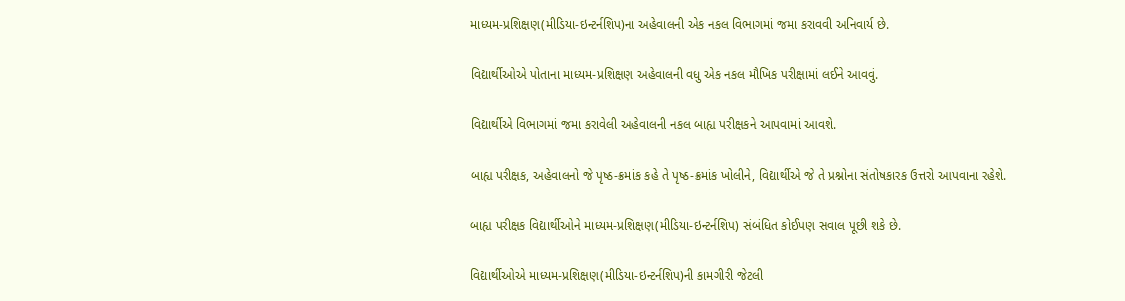માધ્યમ-પ્રશિક્ષણ(મીડિયા-ઇન્ટર્નશિપ)ના અહેવાલની એક નકલ વિભાગમાં જમા કરાવવી અનિવાર્ય છે.

વિદ્યાર્થીઓએ પોતાના માધ્યમ-પ્રશિક્ષણ અહેવાલની વધુ એક નકલ મૌખિક પરીક્ષામાં લઈને આવવું.

વિદ્યાર્થીએ વિભાગમાં જમા કરાવેલી અહેવાલની નકલ બાહ્ય પરીક્ષકને આપવામાં આવશે.

બાહ્ય પરીક્ષક, અહેવાલનો જે પૃષ્ઠ-ક્રમાંક કહે તે પૃષ્ઠ-ક્રમાંક ખોલીને, વિદ્યાર્થીએ જે તે પ્રશ્નોના સંતોષકારક ઉત્તરો આપવાના રહેશે.

બાહ્ય પરીક્ષક વિદ્યાર્થીઓને માધ્યમ-પ્રશિક્ષણ(મીડિયા-ઇન્ટર્નશિપ) સંબંધિત કોઈપણ સવાલ પૂછી શકે છે.

વિદ્યાર્થીઓએ માધ્યમ-પ્રશિક્ષણ(મીડિયા-ઇન્ટર્નશિપ)ની કામગીરી જેટલી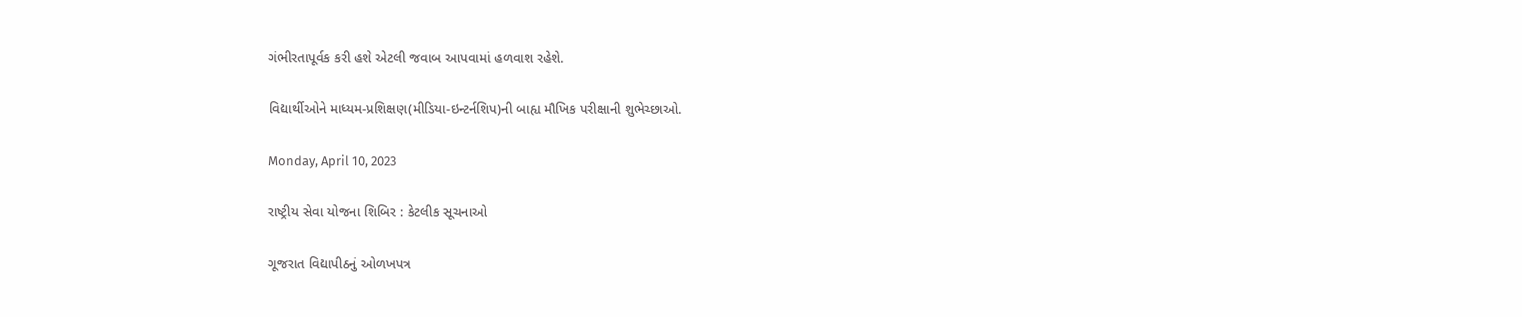ગંભીરતાપૂર્વક કરી હશે એટલી જવાબ આપવામાં હળવાશ રહેશે.

વિદ્યાર્થીઓને માધ્યમ-પ્રશિક્ષણ(મીડિયા-ઇન્ટર્નશિપ)ની બાહ્ય મૌખિક પરીક્ષાની શુભેચ્છાઓ.

Monday, April 10, 2023

રાષ્ટ્રીય સેવા યોજના શિબિર : કેટલીક સૂચનાઓ

ગૂજરાત વિદ્યાપીઠનું ઓળખપત્ર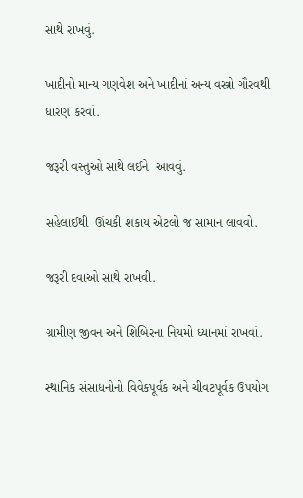સાથે રાખવું.

ખાદીનો માન્ય ગણવેશ અને ખાદીનાં અન્ય વસ્ત્રો ગૌરવથી ધારણ કરવાં.

જરૂરી વસ્તુઓ સાથે લઈને  આવવું.

સહેલાઈથી  ઊંચકી શકાય એટલો જ સામાન લાવવો.

જરૂરી દવાઓ સાથે રાખવી.

ગ્રામીણ જીવન અને શિબિરના નિયમો ધ્યાનમાં રાખવાં.

સ્થાનિક સંસાધનોનો વિવેકપૂર્વક અને ચીવટપૂર્વક ઉપયોગ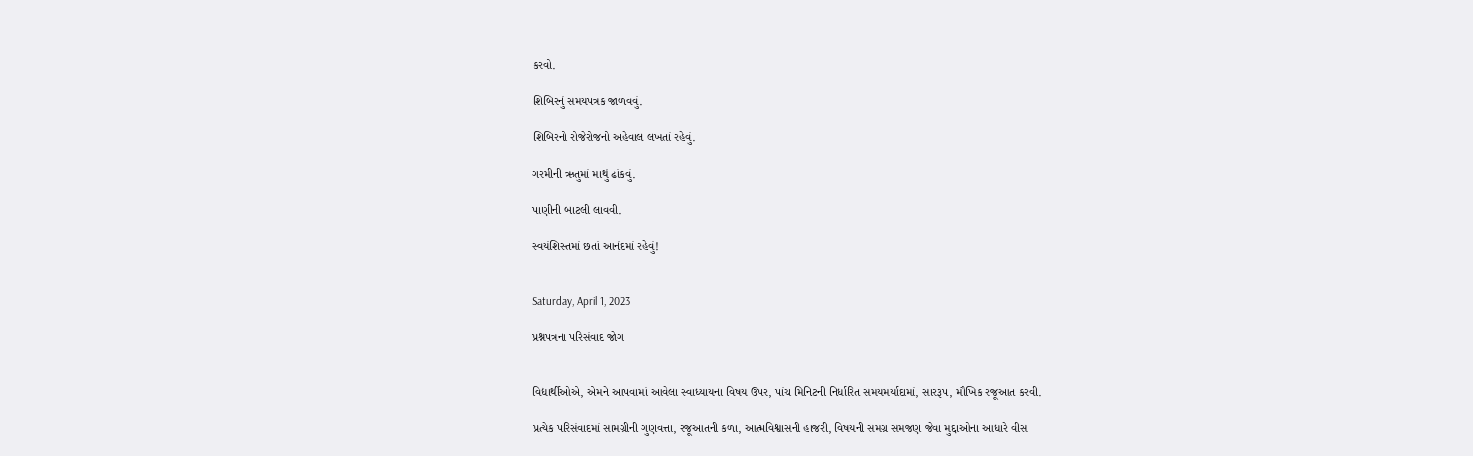કરવો.

શિબિરનું સમયપત્રક જાળવવું.

શિબિરનો રોજેરોજનો અહેવાલ લખતાં રહેવું.

ગરમીની ઋતુમાં માથું ઢાંકવું.

પાણીની બાટલી લાવવી.

સ્વયંશિસ્તમાં છતાં આનંદમાં રહેવું!


Saturday, April 1, 2023

પ્રશ્નપત્રના પરિસંવાદ જોગ


વિદ્યાર્થીઓએ, એમને આપવામાં આવેલા સ્વાધ્યાયના વિષય ઉપર, પાંચ મિનિટની નિર્ધારિત સમયમર્યાદામાં, સારરૂપ, મૌખિક રજૂઆત કરવી.

પ્રત્યેક પરિસંવાદમાં સામગ્રીની ગુણવત્તા, રજૂઆતની કળા, આત્મવિશ્વાસની હાજરી, વિષયની સમગ્ર સમજણ જેવા મુદ્દાઓના આધારે વીસ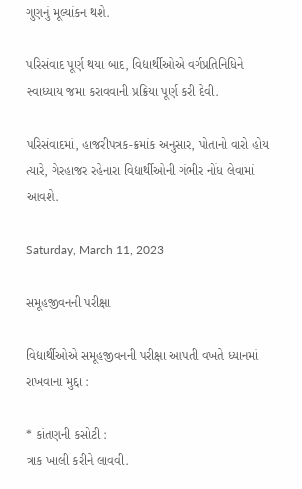ગુણનું મૂલ્યાંકન થશે.

પરિસંવાદ પૂર્ણ થયા બાદ, વિદ્યાર્થીઓએ વર્ગપ્રતિનિધિને સ્વાધ્યાય જમા કરાવવાની પ્રક્રિયા પૂર્ણ કરી દેવી.

પરિસંવાદમાં, હાજરીપત્રક-ક્રમાંક અનુસાર, પોતાનો વારો હોય ત્યારે, ગેરહાજર રહેનારા વિદ્યાર્થીઓની ગંભીર નોંધ લેવામાં આવશે.

Saturday, March 11, 2023

સમૂહજીવનની પરીક્ષા

વિદ્યાર્થીઓએ સમૂહજીવનની પરીક્ષા આપતી વખતે ધ્યાનમાં રાખવાના મુદ્દા :

* કાંતણની કસોટી :
ત્રાક ખાલી કરીને લાવવી.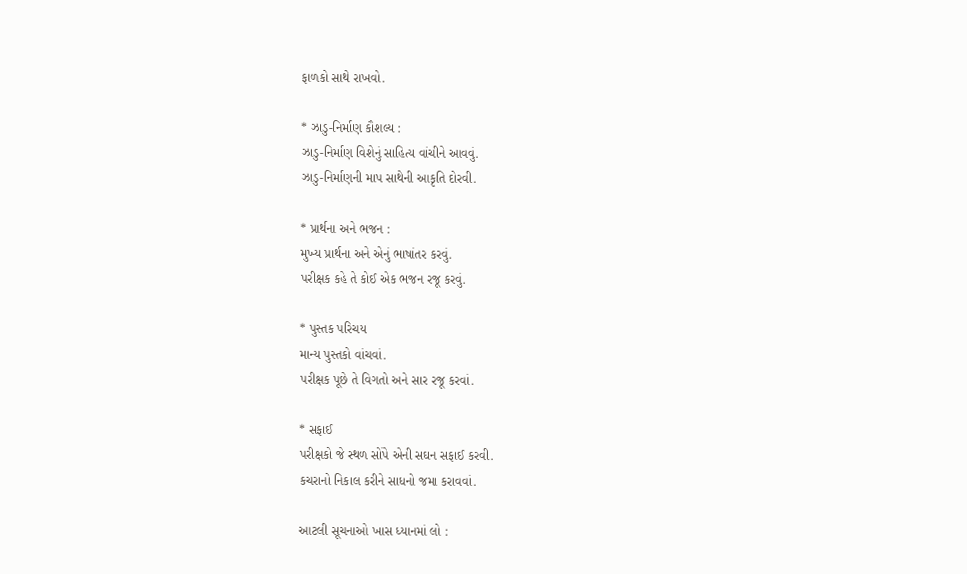ફાળકો સાથે રાખવો.

* ઝાડુ-નિર્માણ કૌશલ્ય :
ઝાડુ-નિર્માણ વિશેનું સાહિત્ય વાંચીને આવવું.
ઝાડુ-નિર્માણની માપ સાથેની આકૃતિ દોરવી.

* પ્રાર્થના અને ભજન :
મુખ્ય પ્રાર્થના અને એનું ભાષાંતર કરવું.
પરીક્ષક કહે તે કોઈ એક ભજન રજૂ કરવું.

* પુસ્તક પરિચય
માન્ય પુસ્તકો વાંચવાં.
પરીક્ષક પૂછે તે વિગતો અને સાર રજૂ કરવાં.

* સફાઈ
પરીક્ષકો જે સ્થળ સોંપે એની સઘન સફાઈ કરવી.
કચરાનો નિકાલ કરીને સાધનો જમા કરાવવાં.

આટલી સૂચનાઓ ખાસ ધ્યાનમાં લો :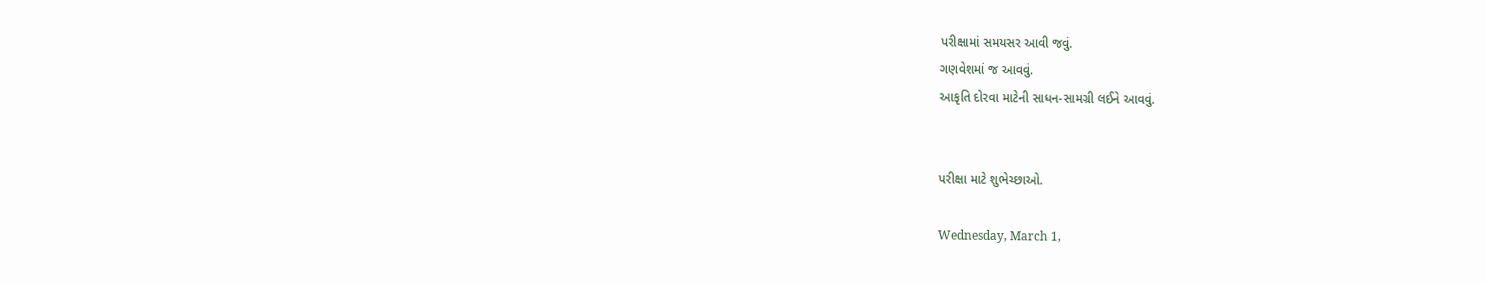પરીક્ષામાં સમયસર આવી જવું.
ગણવેશમાં જ આવવું.
આકૃતિ દોરવા માટેની સાધન-સામગ્રી લઈને આવવું.


પરીક્ષા માટે શુભેચ્છાઓ.

Wednesday, March 1,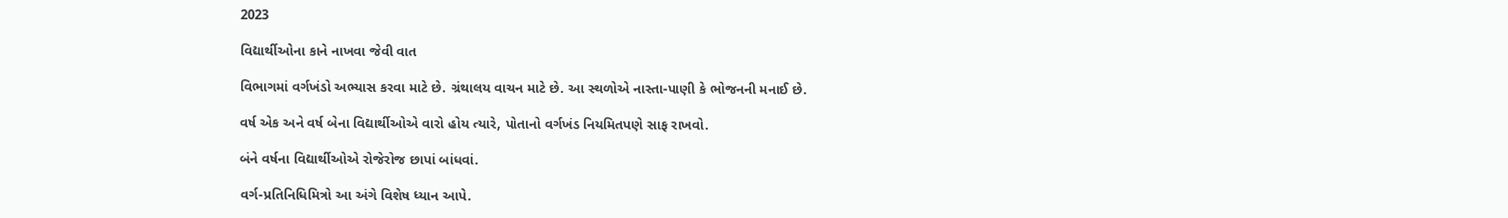2023

વિદ્યાર્થીઓના કાને નાખવા જેવી વાત

વિભાગમાં વર્ગખંડો અભ્યાસ કરવા માટે છે. ગ્રંથાલય વાચન માટે છે. આ સ્થળોએ નાસ્તા-પાણી કે ભોજનની મનાઈ છે.

વર્ષ એક અને વર્ષ બેના વિદ્યાર્થીઓએ વારો હોય ત્યારે, પોતાનો વર્ગખંડ નિયમિતપણે સાફ રાખવો.

બંને વર્ષના વિદ્યાર્થીઓએ રોજેરોજ છાપાં બાંધવાં.

વર્ગ-પ્રતિનિધિમિત્રો આ અંગે વિશેષ ધ્યાન આપે.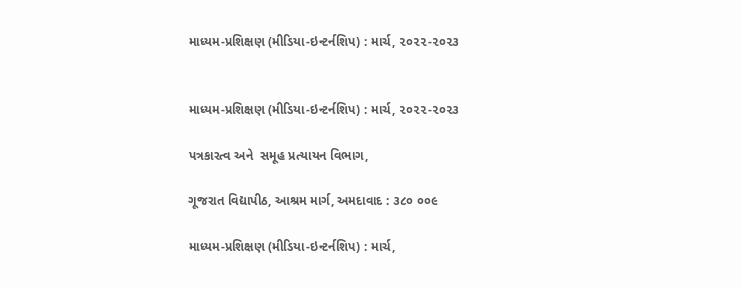માધ્યમ-પ્રશિક્ષણ (મીડિયા-ઇન્ટર્નશિપ) : માર્ચ, ૨૦૨૨-૨૦૨૩


માધ્યમ-પ્રશિક્ષણ (મીડિયા-ઇન્ટર્નશિપ) : માર્ચ, ૨૦૨૨-૨૦૨૩

પત્રકારત્વ અને  સમૂહ પ્રત્યાયન વિભાગ,

ગૂજરાત વિદ્યાપીઠ, આશ્રમ માર્ગ, અમદાવાદ : ૩૮૦ ૦૦૯

માધ્યમ-પ્રશિક્ષણ (મીડિયા-ઇન્ટર્નશિપ) : માર્ચ,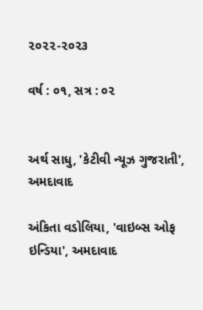૨૦૨૨-૨૦૨૩

વર્ષ : ૦૧, સત્ર : ૦૨


અર્થ સાધુ, 'કેટીવી ન્યૂઝ ગુજરાતી', અમદાવાદ

અંકિતા વડોલિયા, 'વાઇબ્સ ઓફ ઇન્ડિયા', અમદાવાદ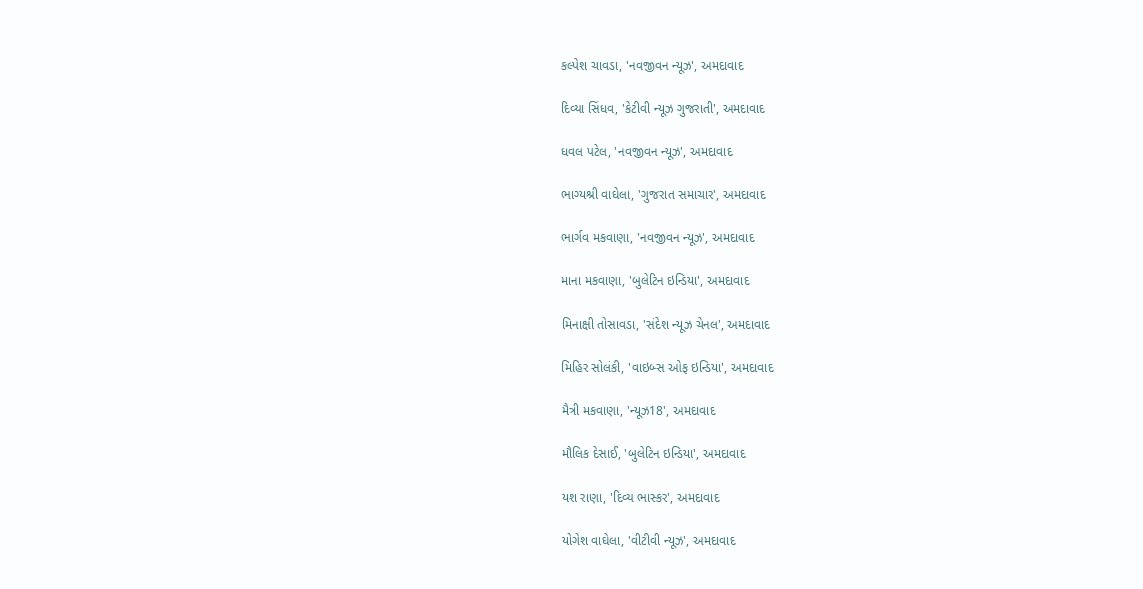કલ્પેશ ચાવડા, 'નવજીવન ન્યૂઝ', અમદાવાદ

દિવ્યા સિંધવ, 'કેટીવી ન્યૂઝ ગુજરાતી', અમદાવાદ

ધવલ પટેલ, 'નવજીવન ન્યૂઝ', અમદાવાદ

ભાગ્યશ્રી વાઘેલા, 'ગુજરાત સમાચાર', અમદાવાદ

ભાર્ગવ મકવાણા, 'નવજીવન ન્યૂઝ', અમદાવાદ

માના મકવાણા, 'બુલેટિન ઇન્ડિયા', અમદાવાદ

મિનાક્ષી તોસાવડા, 'સંદેશ ન્યૂઝ ચેનલ', અમદાવાદ

મિહિર સોલંકી, 'વાઇબ્સ ઓફ ઇન્ડિયા', અમદાવાદ

મૈત્રી મકવાણા, 'ન્યૂઝ18', અમદાવાદ

મૌલિક દેસાઈ, 'બુલેટિન ઇન્ડિયા', અમદાવાદ

યશ રાણા, 'દિવ્ય ભાસ્કર', અમદાવાદ

યોગેશ વાઘેલા, 'વીટીવી ન્યૂઝ', અમદાવાદ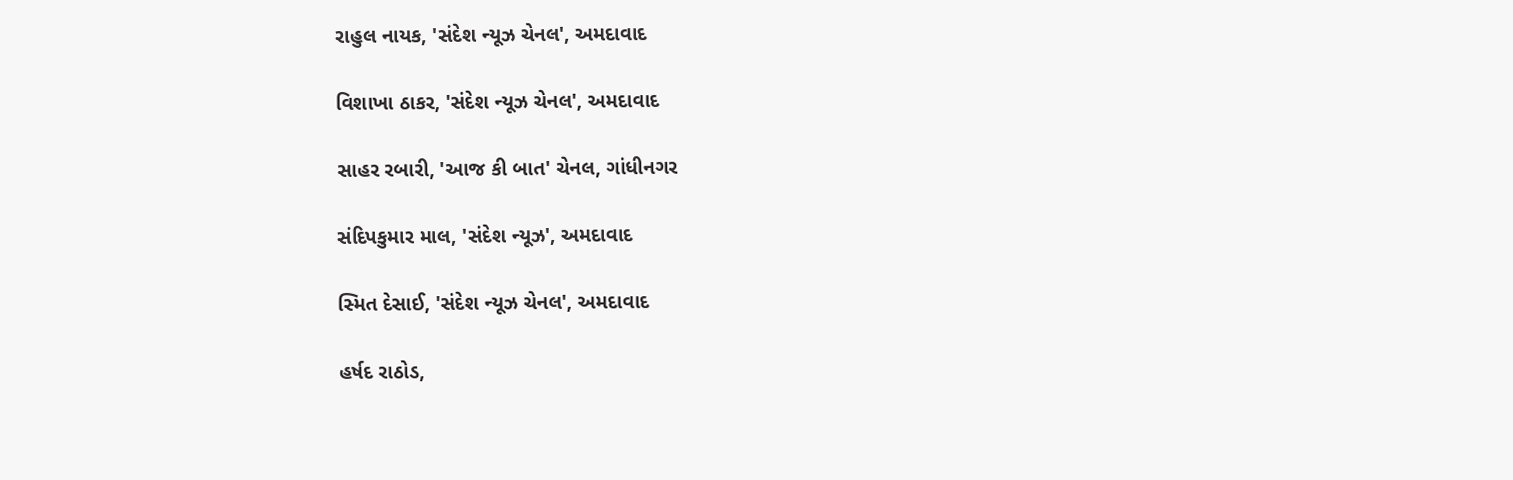રાહુલ નાયક, 'સંદેશ ન્યૂઝ ચેનલ', અમદાવાદ

વિશાખા ઠાકર, 'સંદેશ ન્યૂઝ ચેનલ', અમદાવાદ

સાહર રબારી, 'આજ કી બાત' ચેનલ, ગાંધીનગર

સંદિપકુમાર માલ, 'સંદેશ ન્યૂઝ', અમદાવાદ

સ્મિત દેસાઈ, 'સંદેશ ન્યૂઝ ચેનલ', અમદાવાદ

હર્ષદ રાઠોડ,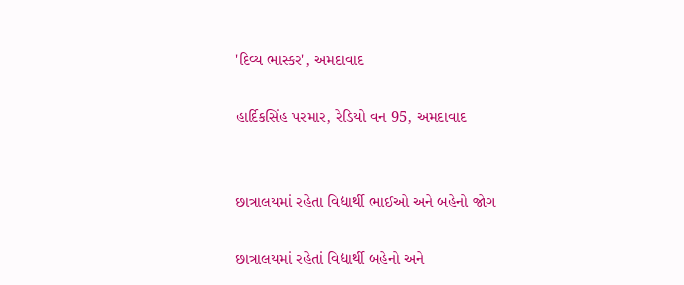'દિવ્ય ભાસ્કર', અમદાવાદ

હાર્દિકસિંહ પરમાર, રેડિયો વન 95, અમદાવાદ


છાત્રાલયમાં રહેતા વિદ્યાર્થી ભાઈઓ અને બહેનો જોગ

છાત્રાલયમાં રહેતાં વિદ્યાર્થી બહેનો અને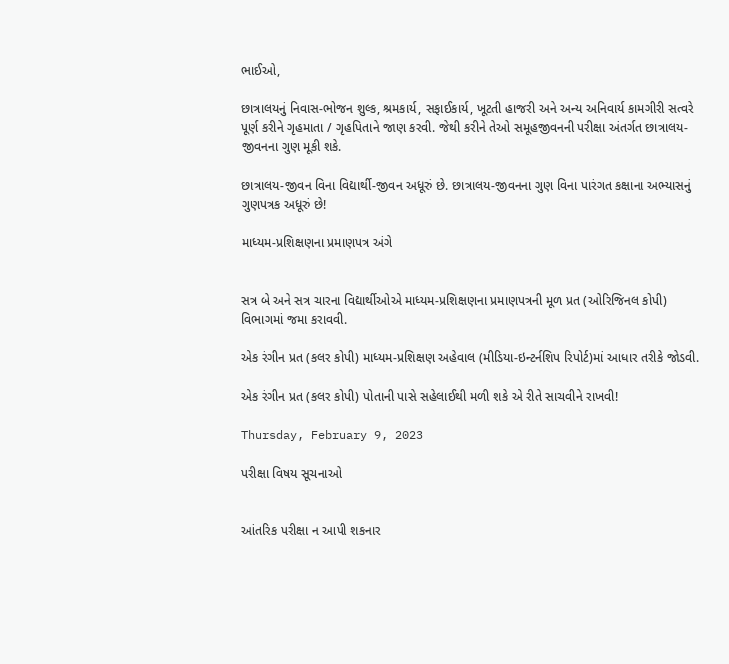ભાઈઓ,

છાત્રાલયનું નિવાસ-ભોજન શુલ્ક, શ્રમકાર્ય, સફાઈકાર્ય, ખૂટતી હાજરી અને અન્ય અનિવાર્ય કામગીરી સત્વરે પૂર્ણ કરીને ગૃહમાતા / ગૃહપિતાને જાણ કરવી. જેથી કરીને તેઓ સમૂહજીવનની પરીક્ષા અંતર્ગત છાત્રાલય-જીવનના ગુણ મૂકી શકે.

છાત્રાલય-જીવન વિના વિદ્યાર્થી-જીવન અધૂરું છે. છાત્રાલય-જીવનના ગુણ વિના પારંગત કક્ષાના અભ્યાસનું ગુણપત્રક અધૂરું છે!

માધ્યમ-પ્રશિક્ષણના પ્રમાણપત્ર અંગે


સત્ર બે અને સત્ર ચારના વિદ્યાર્થીઓએ માધ્યમ-પ્રશિક્ષણના પ્રમાણપત્રની મૂળ પ્રત (ઓરિજિનલ કોપી) વિભાગમાં જમા કરાવવી.

એક રંગીન પ્રત (કલર કોપી) માધ્યમ-પ્રશિક્ષણ અહેવાલ (મીડિયા-ઇન્ટર્નશિપ રિપોર્ટ)માં આધાર તરીકે જોડવી.

એક રંગીન પ્રત (કલર કોપી) પોતાની પાસે સહેલાઈથી મળી શકે એ રીતે સાચવીને રાખવી!

Thursday, February 9, 2023

પરીક્ષા વિષય સૂચનાઓ


આંતરિક પરીક્ષા ન આપી શકનાર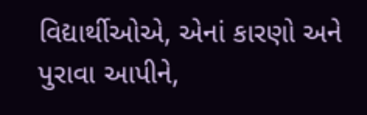વિદ્યાર્થીઓએ, એનાં કારણો અને પુરાવા આપીને,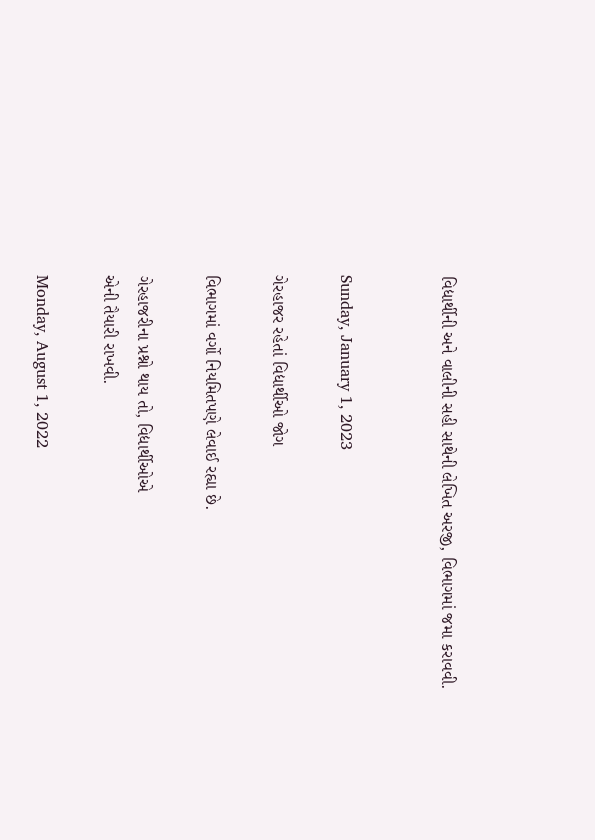વિદ્યાર્થીની અને વાલીની સહી સાથેની લેખિત અરજી, વિભાગમાં જમા કરાવવી.


Sunday, January 1, 2023

ગેરહાજર રહેતાં વિદ્યાર્થીઓ જોગ

વિભાગમાં વર્ગો નિયમિતપણે લેવાઈ રહ્યા છે.

ગેરહાજરીના પ્રશ્નો થાય તો, વિદ્યાર્થીઓએ
એની તૈયારી રાખવી.

Monday, August 1, 2022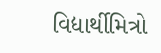વિદ્યાર્થીમિત્રો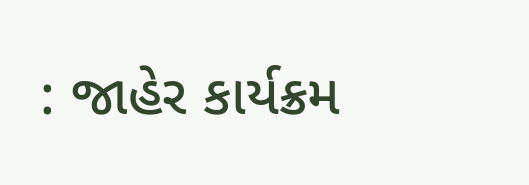: જાહેર કાર્યક્રમ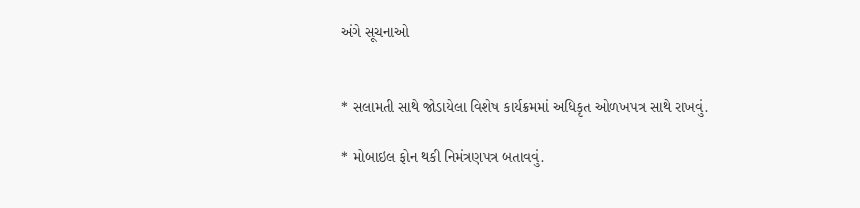અંગે સૂચનાઓ


* સલામતી સાથે જોડાયેલા વિશેષ કાર્યક્રમમાં અધિકૃત ઓળખપત્ર સાથે રાખવું.

* મોબાઇલ ફોન થકી નિમંત્રણપત્ર બતાવવું.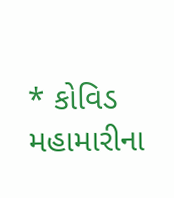* કોવિડ મહામારીના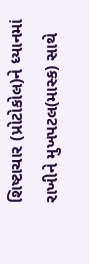શિષ્ટાચાર (પ્રોટોકોલ)ને ધ્યાનમાં રાખીને મુખપટલ(માસ્ક) સાથે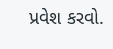પ્રવેશ કરવો.